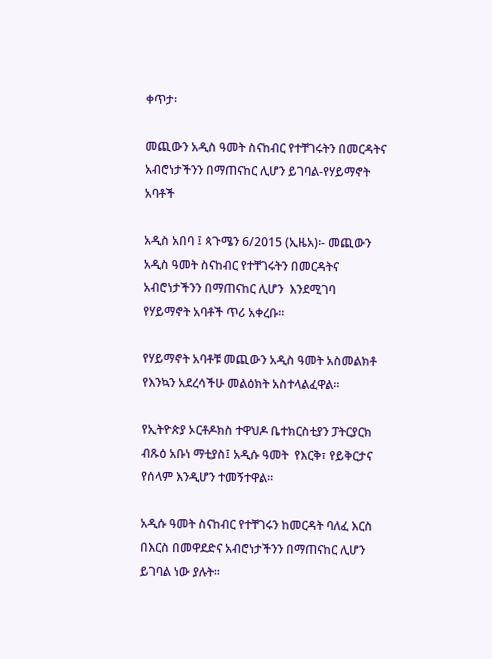ቀጥታ፡

መጪውን አዲስ ዓመት ስናከብር የተቸገሩትን በመርዳትና አብሮነታችንን በማጠናከር ሊሆን ይገባል-የሃይማኖት አባቶች

አዲስ አበባ ፤ ጳጉሜን 6/2015 (ኢዜአ)፡- መጪውን አዲስ ዓመት ስናከብር የተቸገሩትን በመርዳትና አብሮነታችንን በማጠናከር ሊሆን  እንደሚገባ የሃይማኖት አባቶች ጥሪ አቀረቡ።

የሃይማኖት አባቶቹ መጪውን አዲስ ዓመት አስመልክቶ የእንኳን አደረሳችሁ መልዕክት አስተላልፈዋል፡፡

የኢትዮጵያ ኦርቶዶክስ ተዋህዶ ቤተክርስቲያን ፓትርያርክ ብጹዕ አቡነ ማቲያስ፤ አዲሱ ዓመት  የእርቅ፣ የይቅርታና የሰላም እንዲሆን ተመኝተዋል።

አዲሱ ዓመት ስናከብር የተቸገሩን ከመርዳት ባለፈ እርስ በእርስ በመዋደድና አብሮነታችንን በማጠናከር ሊሆን ይገባል ነው ያሉት፡፡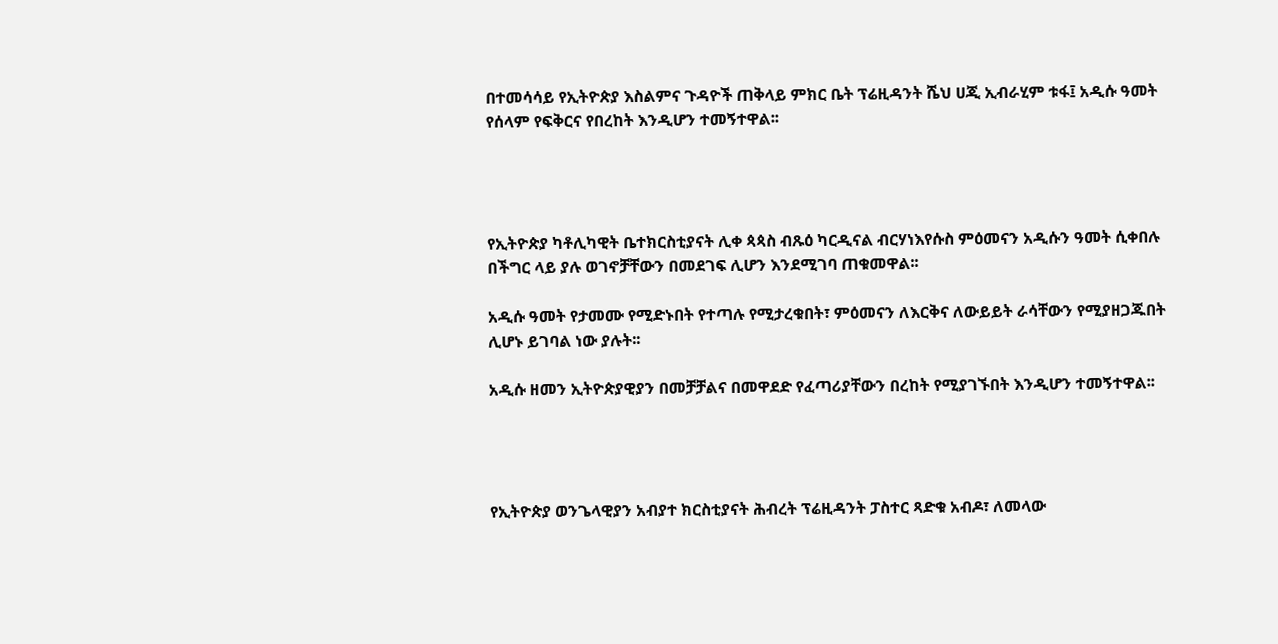በተመሳሳይ የኢትዮጵያ እስልምና ጉዳዮች ጠቅላይ ምክር ቤት ፕሬዚዳንት ሼህ ሀጂ ኢብራሂም ቱፋ፤ አዲሱ ዓመት የሰላም የፍቅርና የበረከት እንዲሆን ተመኝተዋል፡፡




የኢትዮጵያ ካቶሊካዊት ቤተክርስቲያናት ሊቀ ጳጳስ ብጹዕ ካርዲናል ብርሃነእየሱስ ምዕመናን አዲሱን ዓመት ሲቀበሉ በችግር ላይ ያሉ ወገኖቻቸውን በመደገፍ ሊሆን እንደሚገባ ጠቁመዋል፡፡

አዲሱ ዓመት የታመሙ የሚድኑበት የተጣሉ የሚታረቁበት፣ ምዕመናን ለእርቅና ለውይይት ራሳቸውን የሚያዘጋጁበት ሊሆኑ ይገባል ነው ያሉት፡፡

አዲሱ ዘመን ኢትዮጵያዊያን በመቻቻልና በመዋደድ የፈጣሪያቸውን በረከት የሚያገኙበት እንዲሆን ተመኝተዋል፡፡




የኢትዮጵያ ወንጌላዊያን አብያተ ክርስቲያናት ሕብረት ፕሬዚዳንት ፓስተር ጻድቁ አብዶ፣ ለመላው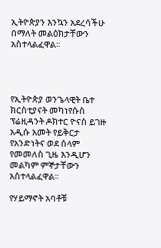ኢትዮጵያን እንኳን አደረሳችሁ በማለት መልዕክታቸውን አስተላልፈዋል፡፡




የኢትዮጵያ ወንጌላዊት ቤተ ክርስቲያናት መካነየሱስ ፕሬዚዳንት ዶክተር ዮናስ ይገዙ አዲሱ አመት የይቅርታ የአንድነትና ወደ ሰላም የመመለስ ጊዜ እንዲሆን መልካም ምኞታቸውን አስተላልፈዋል፡፡

የሃይማኖት አባቶቹ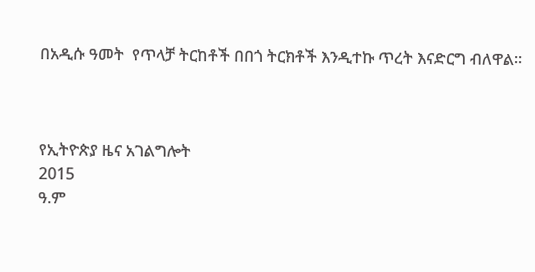በአዲሱ ዓመት  የጥላቻ ትርከቶች በበጎ ትርክቶች እንዲተኩ ጥረት እናድርግ ብለዋል።



የኢትዮጵያ ዜና አገልግሎት
2015
ዓ.ም